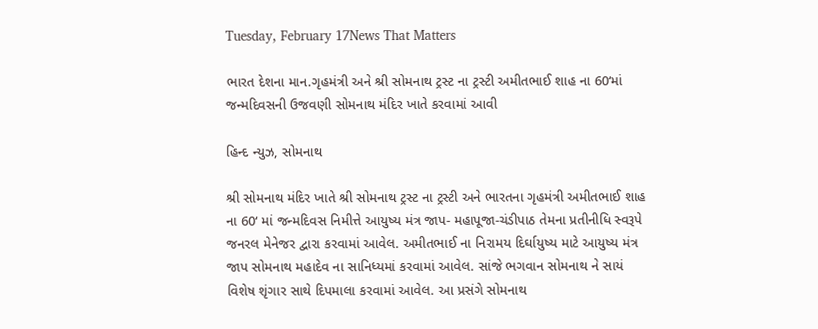Tuesday, February 17News That Matters

ભારત દેશના માન.ગૃહમંત્રી અને શ્રી સોમનાથ ટ્રસ્ટ ના ટ્રસ્ટી અમીતભાઈ શાહ ના 60‘માં જન્મદિવસની ઉજવણી સોમનાથ મંદિર ખાતે કરવામાં આવી

હિન્દ ન્યુઝ, સોમનાથ

શ્રી સોમનાથ મંદિર ખાતે શ્રી સોમનાથ ટ્રસ્ટ ના ટ્રસ્ટી અને ભારતના ગૃહમંત્રી અમીતભાઈ શાહ ના 60‘ માં જન્મદિવસ નિમીત્તે આયુષ્ય મંત્ર જાપ- મહાપૂજા-ચંડીપાઠ તેમના પ્રતીનીધિ સ્વરૂપે જનરલ મેનેજર દ્વારા કરવામાં આવેલ. અમીતભાઈ ના નિરામય દિર્ઘાયુષ્ય માટે આયુષ્ય મંત્ર જાપ સોમનાથ મહાદેવ ના સાનિધ્યમાં કરવામાં આવેલ. સાંજે ભગવાન સોમનાથ ને સાયં વિશેષ શૃંગાર સાથે દિપમાલા કરવામાં આવેલ. આ પ્રસંગે સોમનાથ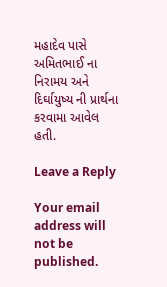મહાદેવ પાસે અમિતભાઈ ના નિરામય અને દિર્ઘાયુષ્ય ની પ્રાર્થના કરવામા આવેલ હતી.

Leave a Reply

Your email address will not be published.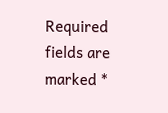Required fields are marked *